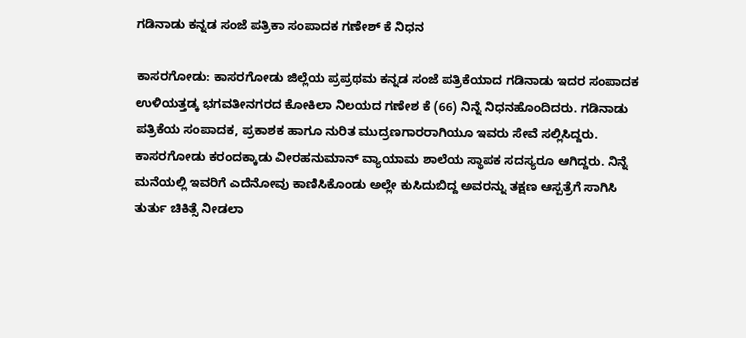ಗಡಿನಾಡು ಕನ್ನಡ ಸಂಜೆ ಪತ್ರಿಕಾ ಸಂಪಾದಕ ಗಣೇಶ್ ಕೆ ನಿಧನ

ಕಾಸರಗೋಡು: ಕಾಸರಗೋಡು ಜಿಲ್ಲೆಯ ಪ್ರಪ್ರಥಮ ಕನ್ನಡ ಸಂಜೆ ಪತ್ರಿಕೆಯಾದ ಗಡಿನಾಡು ಇದರ ಸಂಪಾದಕ ಉಳಿಯತ್ತಡ್ಕ ಭಗವತೀನಗರದ ಕೋಕಿಲಾ ನಿಲಯದ ಗಣೇಶ ಕೆ (66) ನಿನ್ನೆ ನಿಧನಹೊಂದಿದರು. ಗಡಿನಾಡು ಪತ್ರಿಕೆಯ ಸಂಪಾದಕ, ಪ್ರಕಾಶಕ ಹಾಗೂ ನುರಿತ ಮುದ್ರಣಗಾರರಾಗಿಯೂ ಇವರು ಸೇವೆ ಸಲ್ಲಿಸಿದ್ದರು. ಕಾಸರಗೋಡು ಕರಂದಕ್ಕಾಡು ವೀರಹನುಮಾನ್ ವ್ಯಾಯಾಮ ಶಾಲೆಯ ಸ್ಥಾಪಕ ಸದಸ್ಯರೂ ಆಗಿದ್ದರು. ನಿನ್ನೆ ಮನೆಯಲ್ಲಿ ಇವರಿಗೆ ಎದೆನೋವು ಕಾಣಿಸಿಕೊಂಡು ಅಲ್ಲೇ ಕುಸಿದುಬಿದ್ದ ಅವರನ್ನು ತಕ್ಷಣ ಆಸ್ಪತ್ರೆಗೆ ಸಾಗಿಸಿ ತುರ್ತು ಚಿಕಿತ್ಸೆ ನೀಡಲಾ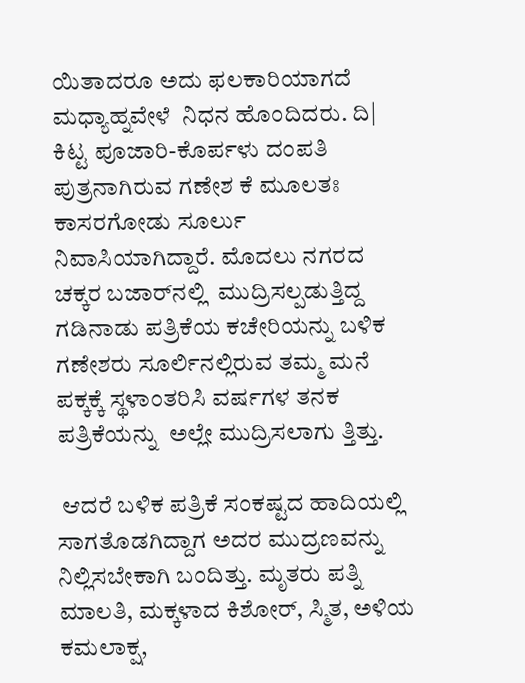ಯಿತಾದರೂ ಅದು ಫಲಕಾರಿಯಾಗದೆ ಮಧ್ಯಾಹ್ನವೇಳೆ  ನಿಧನ ಹೊಂದಿದರು. ದಿ| ಕಿಟ್ಟ ಪೂಜಾರಿ-ಕೊರ್ಪಳು ದಂಪತಿ ಪುತ್ರನಾಗಿರುವ ಗಣೇಶ ಕೆ ಮೂಲತಃ ಕಾಸರಗೋಡು ಸೂರ್ಲು ನಿವಾಸಿಯಾಗಿದ್ದಾರೆ. ಮೊದಲು ನಗರದ ಚಕ್ಕರ ಬಜಾರ್‌ನಲ್ಲಿ  ಮುದ್ರಿಸಲ್ಪಡುತ್ತಿದ್ದ ಗಡಿನಾಡು ಪತ್ರಿಕೆಯ ಕಚೇರಿಯನ್ನು ಬಳಿಕ ಗಣೇಶರು ಸೂರ್ಲಿನಲ್ಲಿರುವ ತಮ್ಮ ಮನೆ ಪಕ್ಕಕ್ಕೆ ಸ್ಥಳಾಂತರಿಸಿ ವರ್ಷಗಳ ತನಕ ಪತ್ರಿಕೆಯನ್ನು  ಅಲ್ಲೇ ಮುದ್ರಿಸಲಾಗು ತ್ತಿತ್ತು.

 ಆದರೆ ಬಳಿಕ ಪತ್ರಿಕೆ ಸಂಕಷ್ಟದ ಹಾದಿಯಲ್ಲಿ ಸಾಗತೊಡಗಿದ್ದಾಗ ಅದರ ಮುದ್ರಣವನ್ನು ನಿಲ್ಲಿಸಬೇಕಾಗಿ ಬಂದಿತ್ತು. ಮೃತರು ಪತ್ನಿ ಮಾಲತಿ, ಮಕ್ಕಳಾದ ಕಿಶೋರ್, ಸ್ಮಿತ, ಅಳಿಯ ಕಮಲಾಕ್ಷ,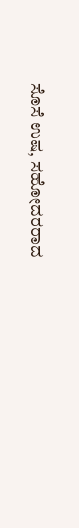ಸೊಸೆ ಉಷ, ಸಹೋದರರಾದ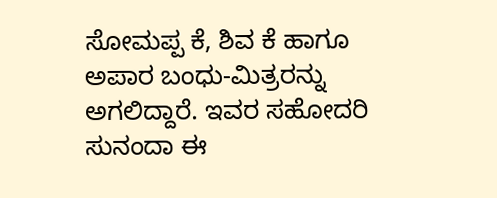ಸೋಮಪ್ಪ ಕೆ, ಶಿವ ಕೆ ಹಾಗೂ ಅಪಾರ ಬಂಧು-ಮಿತ್ರರನ್ನು ಅಗಲಿದ್ದಾರೆ. ಇವರ ಸಹೋದರಿ ಸುನಂದಾ ಈ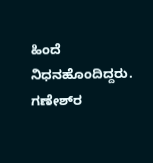ಹಿಂದೆ ನಿಧನಹೊಂದಿದ್ದರು. ಗಣೇಶ್‌ರ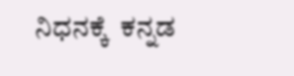ನಿಧನಕ್ಕೆ  ಕನ್ನಡ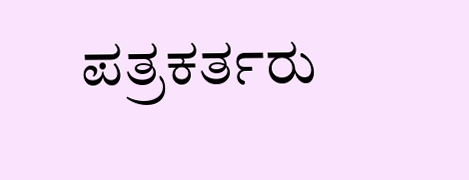ಪತ್ರಕರ್ತರು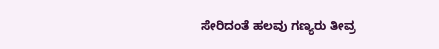ಸೇರಿದಂತೆ ಹಲವು ಗಣ್ಯರು ತೀವ್ರ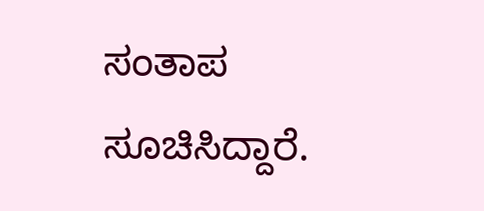ಸಂತಾಪ ಸೂಚಿಸಿದ್ದಾರೆ.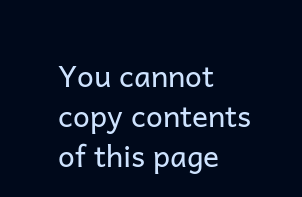You cannot copy contents of this page